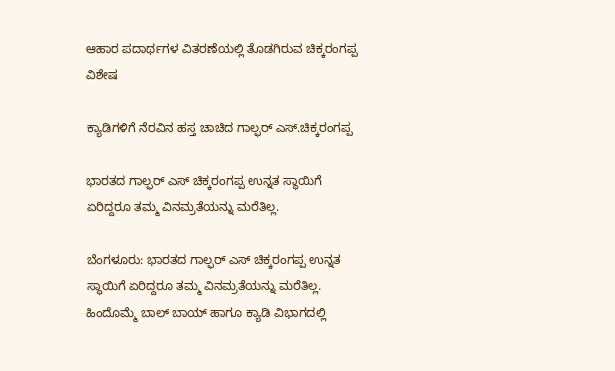ಆಹಾರ ಪದಾರ್ಥಗಳ ವಿತರಣೆಯಲ್ಲಿ ತೊಡಗಿರುವ ಚಿಕ್ಕರಂಗಪ್ಪ
ವಿಶೇಷ

ಕ್ಯಾಡಿಗಳಿಗೆ ನೆರವಿನ ಹಸ್ತ ಚಾಚಿದ ಗಾಲ್ಫರ್ ಎಸ್.ಚಿಕ್ಕರಂಗಪ್ಪ

ಭಾರತದ ಗಾಲ್ಫರ್ ಎಸ್ ಚಿಕ್ಕರಂಗಪ್ಪ ಉನ್ನತ ಸ್ಥಾಯಿಗೆ ಏರಿದ್ದರೂ ತಮ್ಮ ವಿನಮ್ರತೆಯನ್ನು ಮರೆತಿಲ್ಲ.

ಬೆಂಗಳೂರು: ಭಾರತದ ಗಾಲ್ಫರ್ ಎಸ್ ಚಿಕ್ಕರಂಗಪ್ಪ ಉನ್ನತ ಸ್ಥಾಯಿಗೆ ಏರಿದ್ದರೂ ತಮ್ಮ ವಿನಮ್ರತೆಯನ್ನು ಮರೆತಿಲ್ಲ. ಹಿಂದೊಮ್ಮೆ ಬಾಲ್ ಬಾಯ್ ಹಾಗೂ ಕ್ಯಾಡಿ ವಿಭಾಗದಲ್ಲಿ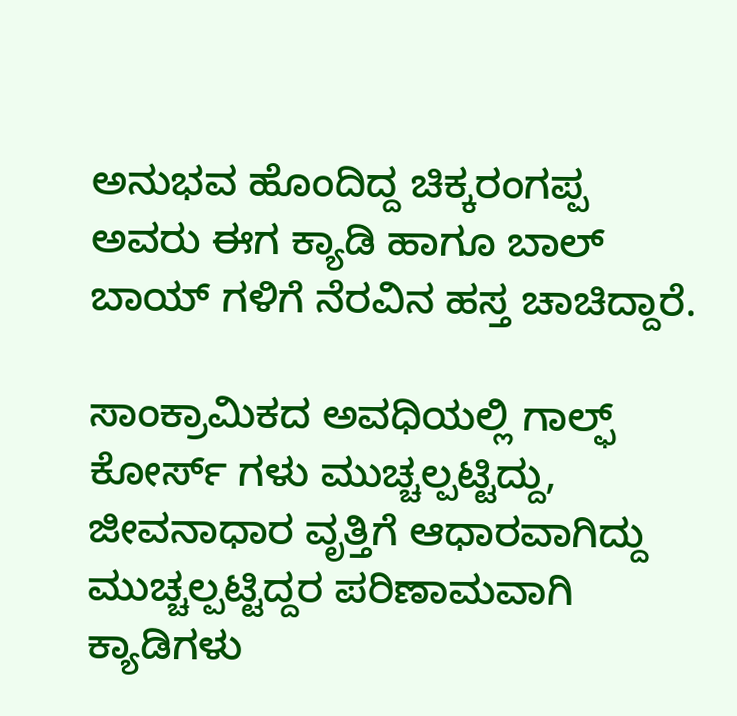ಅನುಭವ ಹೊಂದಿದ್ದ ಚಿಕ್ಕರಂಗಪ್ಪ ಅವರು ಈಗ ಕ್ಯಾಡಿ ಹಾಗೂ ಬಾಲ್ ಬಾಯ್ ಗಳಿಗೆ ನೆರವಿನ ಹಸ್ತ ಚಾಚಿದ್ದಾರೆ.

ಸಾಂಕ್ರಾಮಿಕದ ಅವಧಿಯಲ್ಲಿ ಗಾಲ್ಫ್ ಕೋರ್ಸ್ ಗಳು ಮುಚ್ಚಲ್ಪಟ್ಟಿದ್ದು, ಜೀವನಾಧಾರ ವೃತ್ತಿಗೆ ಆಧಾರವಾಗಿದ್ದು ಮುಚ್ಚಲ್ಪಟ್ಟಿದ್ದರ ಪರಿಣಾಮವಾಗಿ ಕ್ಯಾಡಿಗಳು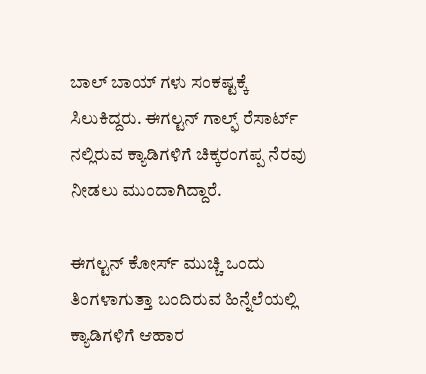ಬಾಲ್ ಬಾಯ್ ಗಳು ಸಂಕಷ್ಟಕ್ಕೆ ಸಿಲುಕಿದ್ದರು. ಈಗಲ್ಟನ್ ಗಾಲ್ಫ್ ರೆಸಾರ್ಟ್ ನಲ್ಲಿರುವ ಕ್ಯಾಡಿಗಳಿಗೆ ಚಿಕ್ಕರಂಗಪ್ಪ ನೆರವು ನೀಡಲು ಮುಂದಾಗಿದ್ದಾರೆ.

ಈಗಲ್ಟನ್ ಕೋರ್ಸ್ ಮುಚ್ಚಿ ಒಂದು ತಿಂಗಳಾಗುತ್ತಾ ಬಂದಿರುವ ಹಿನ್ನೆಲೆಯಲ್ಲಿ ಕ್ಯಾಡಿಗಳಿಗೆ ಆಹಾರ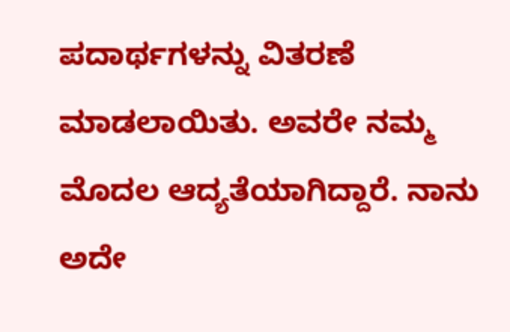ಪದಾರ್ಥಗಳನ್ನು ವಿತರಣೆ ಮಾಡಲಾಯಿತು. ಅವರೇ ನಮ್ಮ ಮೊದಲ ಆದ್ಯತೆಯಾಗಿದ್ದಾರೆ. ನಾನು ಅದೇ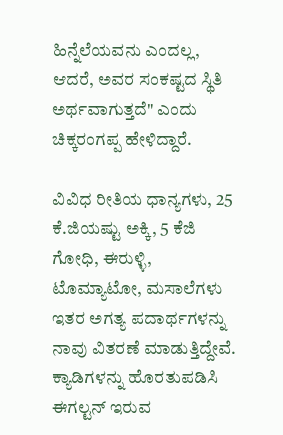ಹಿನ್ನೆಲೆಯವನು ಎಂದಲ್ಲ, ಆದರೆ, ಅವರ ಸಂಕಷ್ಟದ ಸ್ಥಿತಿ ಅರ್ಥವಾಗುತ್ತದೆ" ಎಂದು ಚಿಕ್ಕರಂಗಪ್ಪ ಹೇಳಿದ್ದಾರೆ.

ವಿವಿಧ ರೀತಿಯ ಧಾನ್ಯಗಳು, 25 ಕೆ.ಜಿಯಷ್ಟು ಅಕ್ಕಿ, 5 ಕೆಜಿ ಗೋಧಿ, ಈರುಳ್ಳಿ, ಟೊಮ್ಯಾಟೋ, ಮಸಾಲೆಗಳು ಇತರ ಅಗತ್ಯ ಪದಾರ್ಥಗಳನ್ನು ನಾವು ವಿತರಣೆ ಮಾಡುತ್ತಿದ್ದೇವೆ. ಕ್ಯಾಡಿಗಳನ್ನು ಹೊರತುಪಡಿಸಿ ಈಗಲ್ಟನ್ ಇರುವ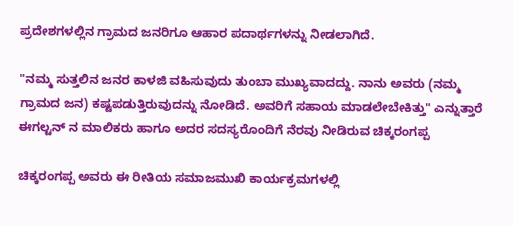ಪ್ರದೇಶಗಳಲ್ಲಿನ ಗ್ರಾಮದ ಜನರಿಗೂ ಆಹಾರ ಪದಾರ್ಥಗಳನ್ನು ನೀಡಲಾಗಿದೆ.

"ನಮ್ಮ ಸುತ್ತಲಿನ ಜನರ ಕಾಳಜಿ ವಹಿಸುವುದು ತುಂಬಾ ಮುಖ್ಯವಾದದ್ದು. ನಾನು ಅವರು (ನಮ್ಮ ಗ್ರಾಮದ ಜನ) ಕಷ್ಟಪಡುತ್ತಿರುವುದನ್ನು ನೋಡಿದೆ. ಅವರಿಗೆ ಸಹಾಯ ಮಾಡಲೇಬೇಕಿತ್ತು" ಎನ್ನುತ್ತಾರೆ ಈಗಲ್ಟನ್ ನ ಮಾಲಿಕರು ಹಾಗೂ ಅದರ ಸದಸ್ಯರೊಂದಿಗೆ ನೆರವು ನೀಡಿರುವ ಚಿಕ್ಕರಂಗಪ್ಪ

ಚಿಕ್ಕರಂಗಪ್ಪ ಅವರು ಈ ರೀತಿಯ ಸಮಾಜಮುಖಿ ಕಾರ್ಯಕ್ರಮಗಳಲ್ಲಿ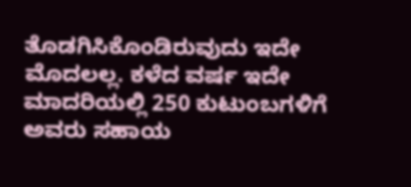ತೊಡಗಿಸಿಕೊಂಡಿರುವುದು ಇದೇ ಮೊದಲಲ್ಲ. ಕಳೆದ ವರ್ಷ ಇದೇ ಮಾದರಿಯಲ್ಲಿ 250 ಕುಟುಂಬಗಳಿಗೆ ಅವರು ಸಹಾಯ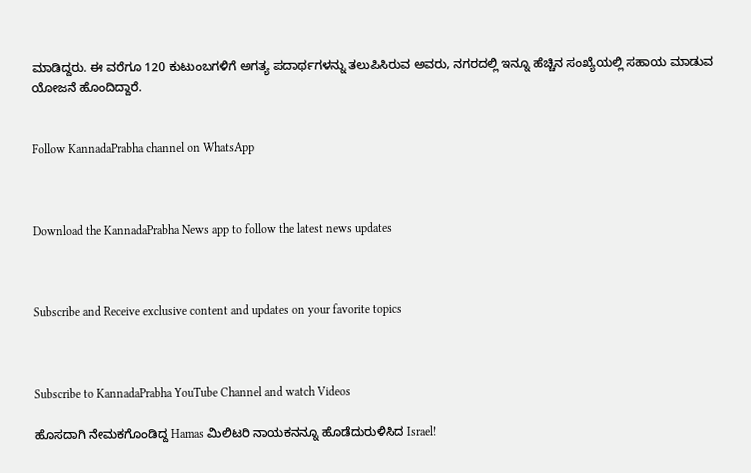ಮಾಡಿದ್ದರು. ಈ ವರೆಗೂ 120 ಕುಟುಂಬಗಳಿಗೆ ಅಗತ್ಯ ಪದಾರ್ಥಗಳನ್ನು ತಲುಪಿಸಿರುವ ಅವರು, ನಗರದಲ್ಲಿ ಇನ್ನೂ ಹೆಚ್ಚಿನ ಸಂಖ್ಯೆಯಲ್ಲಿ ಸಹಾಯ ಮಾಡುವ ಯೋಜನೆ ಹೊಂದಿದ್ದಾರೆ.


Follow KannadaPrabha channel on WhatsApp



Download the KannadaPrabha News app to follow the latest news updates



Subscribe and Receive exclusive content and updates on your favorite topics



Subscribe to KannadaPrabha YouTube Channel and watch Videos

ಹೊಸದಾಗಿ ನೇಮಕಗೊಂಡಿದ್ದ Hamas ಮಿಲಿಟರಿ ನಾಯಕನನ್ನೂ ಹೊಡೆದುರುಳಿಸಿದ Israel!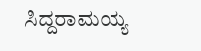ಸಿದ್ದರಾಮಯ್ಯ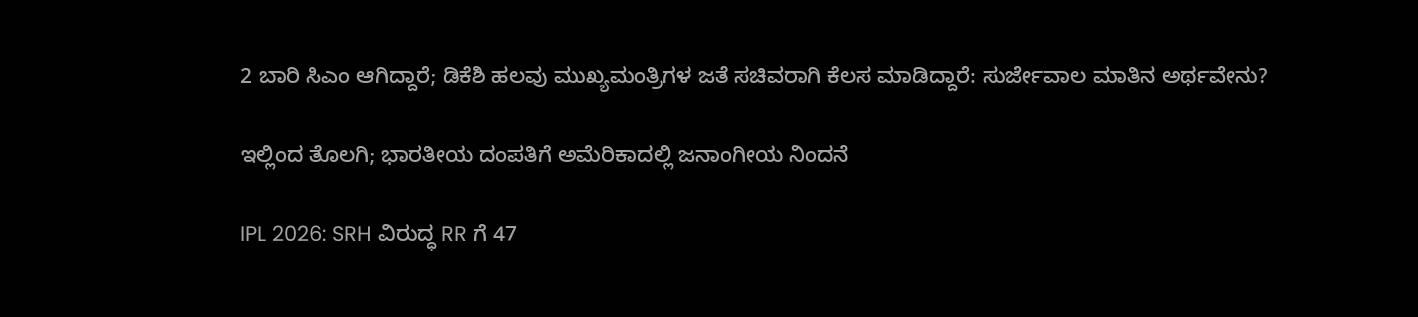2 ಬಾರಿ ಸಿಎಂ ಆಗಿದ್ದಾರೆ; ಡಿಕೆಶಿ ಹಲವು ಮುಖ್ಯಮಂತ್ರಿಗಳ ಜತೆ ಸಚಿವರಾಗಿ ಕೆಲಸ ಮಾಡಿದ್ದಾರೆ: ಸುರ್ಜೇವಾಲ ಮಾತಿನ ಅರ್ಥವೇನು?

ಇಲ್ಲಿಂದ ತೊಲಗಿ; ಭಾರತೀಯ ದಂಪತಿಗೆ ಅಮೆರಿಕಾದಲ್ಲಿ ಜನಾಂಗೀಯ ನಿಂದನೆ

IPL 2026: SRH ವಿರುದ್ಧ RR ಗೆ 47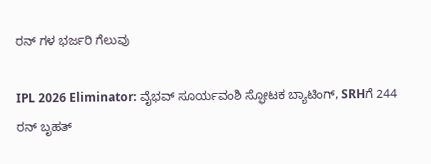ರನ್ ಗಳ ಭರ್ಜರಿ ಗೆಲುವು

IPL 2026 Eliminator: ವೈಭವ್ ಸೂರ್ಯವಂಶಿ ಸ್ಫೋಟಕ ಬ್ಯಾಟಿಂಗ್, SRHಗೆ 244 ರನ್ ಬೃಹತ್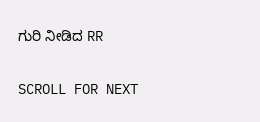ಗುರಿ ನೀಡಿದ RR

SCROLL FOR NEXT